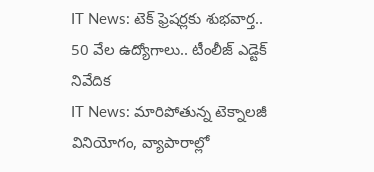IT News: టెక్ ఫ్రెషర్లకు శుభవార్త.. 50 వేల ఉద్యోగాలు.. టీంలీజ్ ఎడ్టెక్ నివేదిక
IT News: మారిపోతున్న టెక్నాలజీ వినియోగం, వ్యాపారాల్లో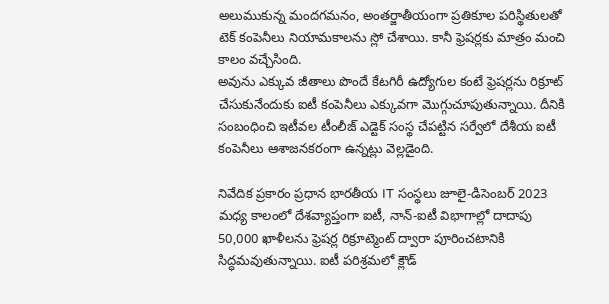అలుముకున్న మందగమనం, అంతర్జాతీయంగా ప్రతికూల పరిస్థితులతో టెక్ కంపెనీలు నియామకాలను స్లో చేశాయి. కానీ ఫ్రెషర్లకు మాత్రం మంచి కాలం వచ్చేసింది.
అవును ఎక్కువ జీతాలు పొందే కేటగిరీ ఉద్యోగుల కంటే ఫ్రెషర్లను రిక్రూట్ చేసుకునేందుకు ఐటీ కంపెనీలు ఎక్కువగా మెుగ్గుచూపుతున్నాయి. దీనికి సంబంధించి ఇటీవల టీంలీజ్ ఎడ్టెక్ సంస్థ చేపట్టిన సర్వేలో దేశీయ ఐటీ కంపెనీలు ఆశాజనకరంగా ఉన్నట్లు వెల్లడైంది.

నివేదిక ప్రకారం ప్రధాన భారతీయ IT సంస్థలు జూలై-డిసెంబర్ 2023 మధ్య కాలంలో దేశవ్యాప్తంగా ఐటీ, నాన్-ఐటీ విభాగాల్లో దాదాపు 50,000 ఖాళీలను ఫ్రెషర్ల రిక్రూట్మెంట్ ద్వారా పూరించటానికి సిద్ధమవుతున్నాయి. ఐటీ పరిశ్రమలో క్లౌడ్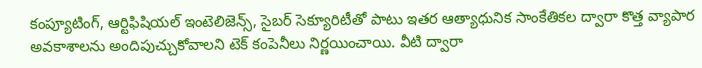కంప్యూటింగ్, ఆర్టిఫిషియల్ ఇంటెలిజెన్స్, సైబర్ సెక్యూరిటీతో పాటు ఇతర ఆత్యాధునిక సాంకేతికల ద్వారా కొత్త వ్యాపార అవకాశాలను అందిపుచ్చుకోవాలని టెక్ కంపెనీలు నిర్ణయించాయి. వీటి ద్వారా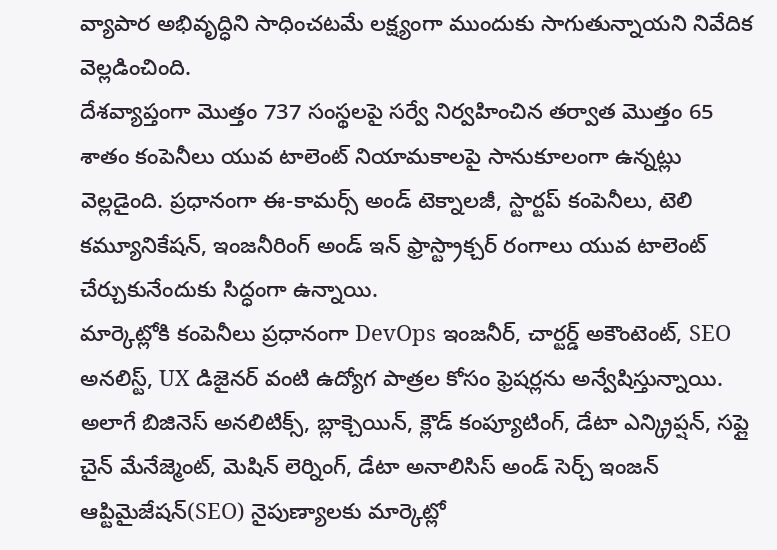వ్యాపార అభివృద్ధిని సాధించటమే లక్ష్యంగా ముందుకు సాగుతున్నాయని నివేదిక వెల్లడించింది.
దేశవ్యాప్తంగా మెుత్తం 737 సంస్థలపై సర్వే నిర్వహించిన తర్వాత మెుత్తం 65 శాతం కంపెనీలు యువ టాలెంట్ నియామకాలపై సానుకూలంగా ఉన్నట్లు వెల్లడైంది. ప్రధానంగా ఈ-కామర్స్ అండ్ టెక్నాలజీ, స్టార్టప్ కంపెనీలు, టెలి కమ్యూనికేషన్, ఇంజనీరింగ్ అండ్ ఇన్ ఫ్రాస్ట్రాక్చర్ రంగాలు యువ టాలెంట్ చేర్చుకునేందుకు సిద్ధంగా ఉన్నాయి.
మార్కెట్లోకి కంపెనీలు ప్రధానంగా DevOps ఇంజనీర్, చార్టర్డ్ అకౌంటెంట్, SEO అనలిస్ట్, UX డిజైనర్ వంటి ఉద్యోగ పాత్రల కోసం ఫ్రెషర్లను అన్వేషిస్తున్నాయి. అలాగే బిజినెస్ అనలిటిక్స్, బ్లాక్చెయిన్, క్లౌడ్ కంప్యూటింగ్, డేటా ఎన్క్రిప్షన్, సప్లై చైన్ మేనేజ్మెంట్, మెషిన్ లెర్నింగ్, డేటా అనాలిసిస్ అండ్ సెర్చ్ ఇంజన్ ఆప్టిమైజేషన్(SEO) నైపుణ్యాలకు మార్కెట్లో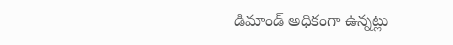డిమాండ్ అధికంగా ఉన్నట్లు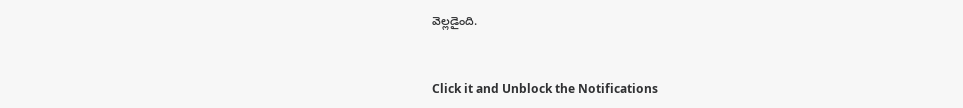వెల్లడైంది.


Click it and Unblock the Notifications